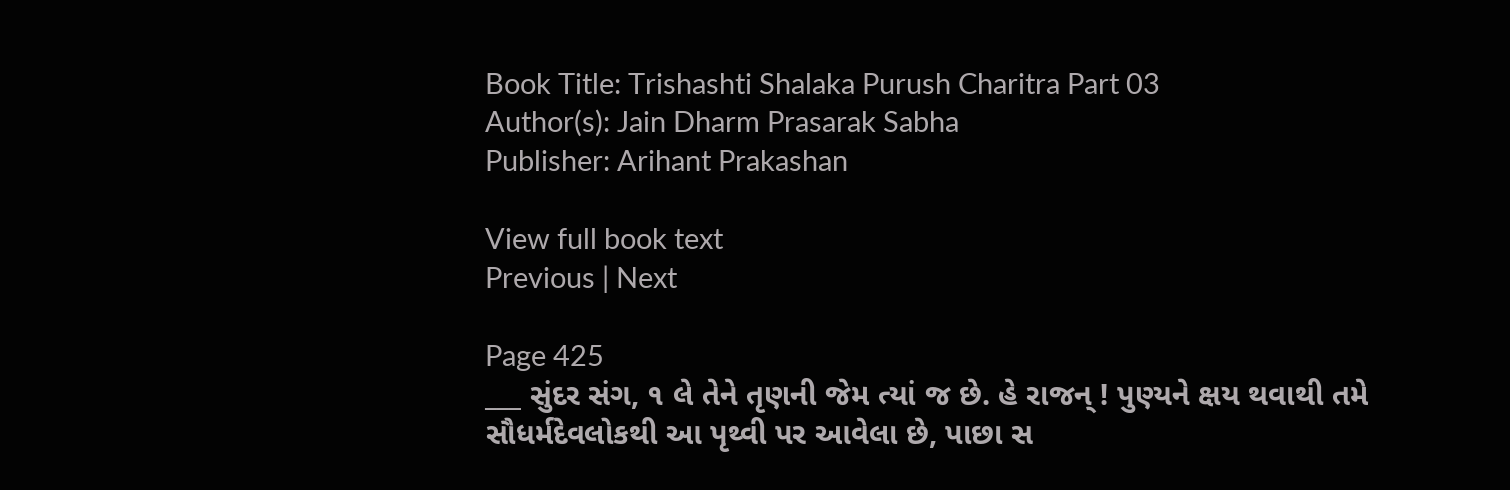Book Title: Trishashti Shalaka Purush Charitra Part 03
Author(s): Jain Dharm Prasarak Sabha
Publisher: Arihant Prakashan

View full book text
Previous | Next

Page 425
___ સુંદર સંગ, ૧ લે તેને તૃણની જેમ ત્યાં જ છે. હે રાજન્ ! પુણ્યને ક્ષય થવાથી તમે સૌધર્મદેવલોકથી આ પૃથ્વી પર આવેલા છે, પાછા સ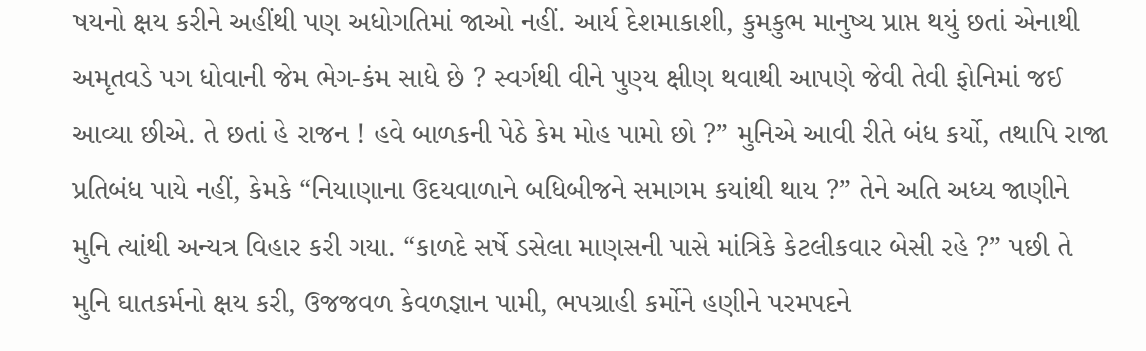ષયનો ક્ષય કરીને અહીંથી પણ અધોગતિમાં જાઓ નહીં. આર્ય દેશમાકાશી, કુમકુભ માનુષ્ય પ્રાપ્ત થયું છતાં એનાથી અમૃતવડે પગ ધોવાની જેમ ભેગ-કંમ સાધે છે ? સ્વર્ગથી વીને પુણ્ય ક્ષીણ થવાથી આપણે જેવી તેવી ફોનિમાં જઈ આવ્યા છીએ. તે છતાં હે રાજન ! હવે બાળકની પેઠે કેમ મોહ પામો છો ?” મુનિએ આવી રીતે બંધ કર્યો, તથાપિ રાજા પ્રતિબંધ પાયે નહીં, કેમકે “નિયાણાના ઉદયવાળાને બધિબીજને સમાગમ કયાંથી થાય ?” તેને અતિ અધ્ય જાણીને મુનિ ત્યાંથી અન્યત્ર વિહાર કરી ગયા. “કાળદે સર્ષે ડસેલા માણસની પાસે માંત્રિકે કેટલીકવાર બેસી રહે ?” પછી તે મુનિ ઘાતકર્મનો ક્ષય કરી, ઉજજવળ કેવળજ્ઞાન પામી, ભપગ્રાહી કર્મોને હણીને પરમપદને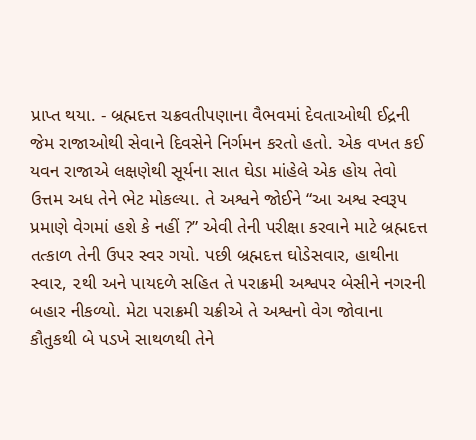પ્રાપ્ત થયા. - બ્રહ્મદત્ત ચક્રવતીપણાના વૈભવમાં દેવતાઓથી ઈદ્રની જેમ રાજાઓથી સેવાને દિવસેને નિર્ગમન કરતો હતો. એક વખત કઈ યવન રાજાએ લક્ષણેથી સૂર્યના સાત ઘેડા માંહેલે એક હોય તેવો ઉત્તમ અધ તેને ભેટ મોકલ્યા. તે અશ્વને જોઈને “આ અશ્વ સ્વરૂપ પ્રમાણે વેગમાં હશે કે નહીં ?” એવી તેની પરીક્ષા કરવાને માટે બ્રહ્મદત્ત તત્કાળ તેની ઉપર સ્વર ગયો. પછી બ્રહ્મદત્ત ઘોડેસવાર, હાથીના સ્વા૨, ૨થી અને પાયદળે સહિત તે પરાક્રમી અશ્વપર બેસીને નગરની બહાર નીકળ્યો. મેટા પરાક્રમી ચક્રીએ તે અશ્વનો વેગ જોવાના કૌતુકથી બે પડખે સાથળથી તેને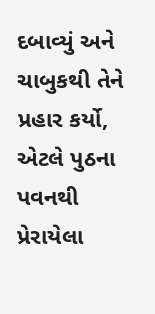દબાવ્યું અને ચાબુકથી તેને પ્રહાર કર્યો, એટલે પુઠના પવનથી પ્રેરાયેલા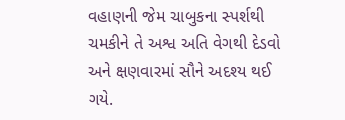વહાણની જેમ ચાબુકના સ્પર્શથી ચમકીને તે અશ્વ અતિ વેગથી દેડવો અને ક્ષણવારમાં સૌને અદશ્ય થઈ ગયે.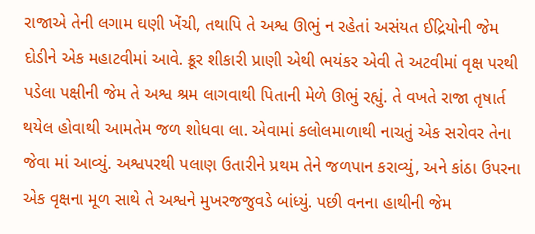રાજાએ તેની લગામ ઘણી ખેંચી, તથાપિ તે અશ્વ ઊભું ન રહેતાં અસંયત ઈદ્રિયોની જેમ દોડીને એક મહાટવીમાં આવે. ક્રૂર શીકારી પ્રાણી એથી ભયંકર એવી તે અટવીમાં વૃક્ષ પરથી પડેલા પક્ષીની જેમ તે અશ્વ શ્રમ લાગવાથી પિતાની મેળે ઊભું રહ્યું. તે વખતે રાજા તૃષાર્ત થયેલ હોવાથી આમતેમ જળ શોધવા લા. એવામાં કલોલમાળાથી નાચતું એક સરોવર તેના જેવા માં આવ્યું. અશ્વપરથી પલાણ ઉતારીને પ્રથમ તેને જળપાન કરાવ્યું, અને કાંઠા ઉપરના એક વૃક્ષના મૂળ સાથે તે અશ્વને મુખરજજુવડે બાંધ્યું. પછી વનના હાથીની જેમ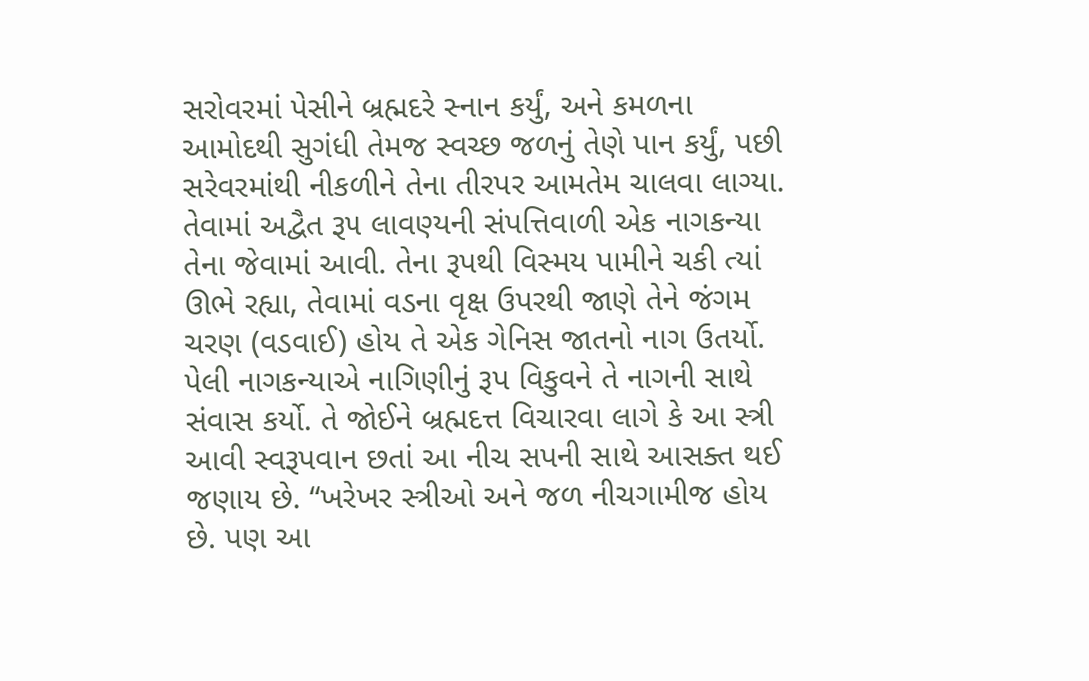સરોવરમાં પેસીને બ્રહ્મદરે સ્નાન કર્યું, અને કમળના આમોદથી સુગંધી તેમજ સ્વચ્છ જળનું તેણે પાન કર્યું, પછી સરેવરમાંથી નીકળીને તેના તીરપર આમતેમ ચાલવા લાગ્યા. તેવામાં અદ્વૈત રૂ૫ લાવણ્યની સંપત્તિવાળી એક નાગકન્યા તેના જેવામાં આવી. તેના રૂપથી વિસ્મય પામીને ચકી ત્યાં ઊભે રહ્યા, તેવામાં વડના વૃક્ષ ઉપરથી જાણે તેને જંગમ ચરણ (વડવાઈ) હોય તે એક ગેનિસ જાતનો નાગ ઉતર્યો. પેલી નાગકન્યાએ નાગિણીનું રૂપ વિકુવને તે નાગની સાથે સંવાસ કર્યો. તે જોઈને બ્રહ્મદત્ત વિચારવા લાગે કે આ સ્ત્રી આવી સ્વરૂપવાન છતાં આ નીચ સપની સાથે આસક્ત થઈ જણાય છે. “ખરેખર સ્ત્રીઓ અને જળ નીચગામીજ હોય છે. પણ આ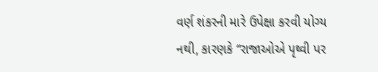વર્ણ શંકરની મારે ઉપેક્ષા કરવી યોગ્ય નથી, કારણકે “રાજાઓએ પૃથ્વી પર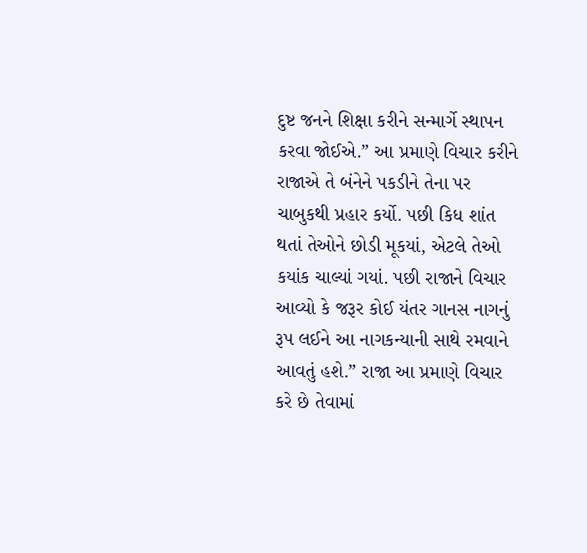દુષ્ટ જનને શિક્ષા કરીને સન્માર્ગે સ્થાપન કરવા જોઈએ.” આ પ્રમાણે વિચાર કરીને રાજાએ તે બંનેને પકડીને તેના પર ચાબુકથી પ્રહાર કર્યો. પછી કિધ શાંત થતાં તેઓને છોડી મૂકયાં, એટલે તેઓ કયાંક ચાલ્યાં ગયાં. પછી રાજાને વિચાર આવ્યો કે જરૂર કોઈ યંતર ગાનસ નાગનું રૂપ લઈને આ નાગકન્યાની સાથે રમવાને આવતું હશે.” રાજા આ પ્રમાણે વિચાર કરે છે તેવામાં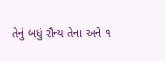તેનું બધું રૌન્ય તેના અને ૧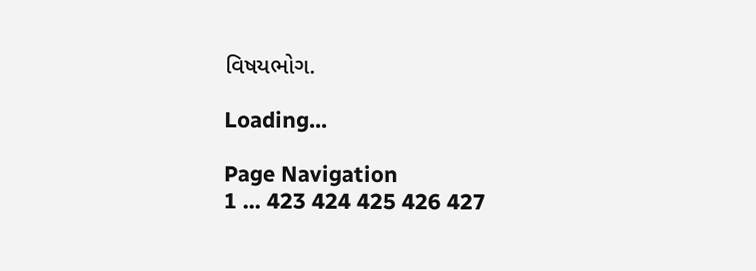વિષયભોગ.

Loading...

Page Navigation
1 ... 423 424 425 426 427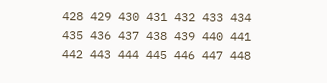428 429 430 431 432 433 434 435 436 437 438 439 440 441 442 443 444 445 446 447 448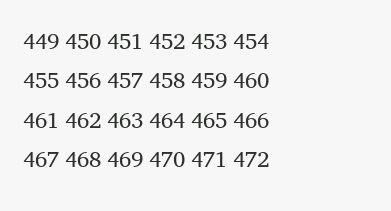449 450 451 452 453 454 455 456 457 458 459 460 461 462 463 464 465 466 467 468 469 470 471 472